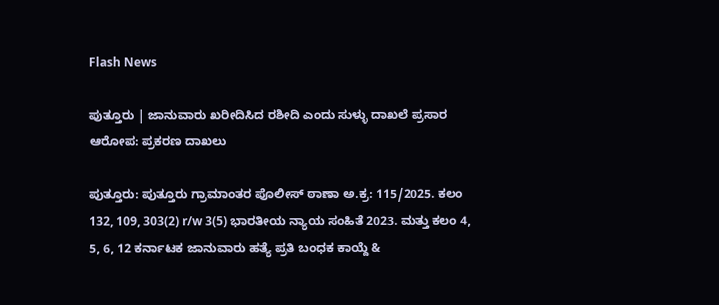Flash News

ಪುತ್ತೂರು | ಜಾನುವಾರು ಖರೀದಿಸಿದ ರಶೀದಿ ಎಂದು ಸುಳ್ಳು ದಾಖಲೆ ಪ್ರಸಾರ ಆರೋಪ: ಪ್ರಕರಣ ದಾಖಲು

ಪುತ್ತೂರು: ಪುತ್ತೂರು ಗ್ರಾಮಾಂತರ ಪೊಲೀಸ್ ಠಾಣಾ ಅ.ಕ್ರ: 115/2025. ಕಲಂ 132, 109, 303(2) r/w 3(5) ಭಾರತೀಯ ನ್ಯಾಯ ಸಂಹಿತೆ 2023. ಮತ್ತು ಕಲಂ 4, 5, 6, 12 ಕರ್ನಾಟಕ ಜಾನುವಾರು ಹತ್ಯೆ ಪ್ರತಿ ಬಂಧಕ ಕಾಯ್ದೆ &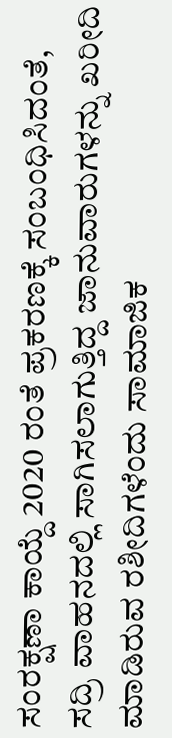ಸಂರಕ್ಷಣಾ ಕಾಯ್ದೆ 2020 ರಂತೆ ಪ್ರಕರಣಕ್ಕೆ ಸಂಬಂಧಿಸಿದಂತೆ, ಸದ್ರಿ ವಾಹನದಲ್ಲಿ ಸಾಗಿಸಲಾಗುತ್ತಿದ್ದ ಜಾನುವಾರುಗಳನ್ನು ಖರೀದಿ ಮಾಡಿರುವ ರಶೀದಿಗಳೆಂದು ಸಾಮಾಜಿಕ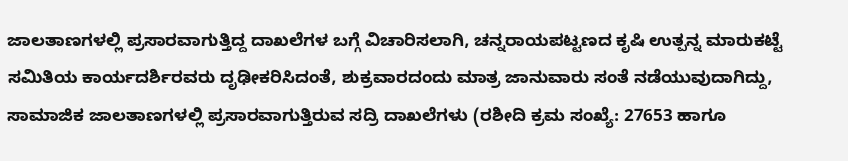ಜಾಲತಾಣಗಳಲ್ಲಿ ಪ್ರಸಾರವಾಗುತ್ತಿದ್ದ ದಾಖಲೆಗಳ ಬಗ್ಗೆ ವಿಚಾರಿಸಲಾಗಿ, ಚನ್ನರಾಯಪಟ್ಟಣದ ಕೃಷಿ ಉತ್ಪನ್ನ ಮಾರುಕಟ್ಟೆ ಸಮಿತಿಯ ಕಾರ್ಯದರ್ಶಿರವರು ದೃಢೀಕರಿಸಿದಂತೆ, ಶುಕ್ರವಾರದಂದು ಮಾತ್ರ ಜಾನುವಾರು ಸಂತೆ ನಡೆಯುವುದಾಗಿದ್ದು, ಸಾಮಾಜಿಕ ಜಾಲತಾಣಗಳಲ್ಲಿ ಪ್ರಸಾರವಾಗುತ್ತಿರುವ ಸದ್ರಿ ದಾಖಲೆಗಳು (ರಶೀದಿ ಕ್ರಮ ಸಂಖ್ಯೆ: 27653 ಹಾಗೂ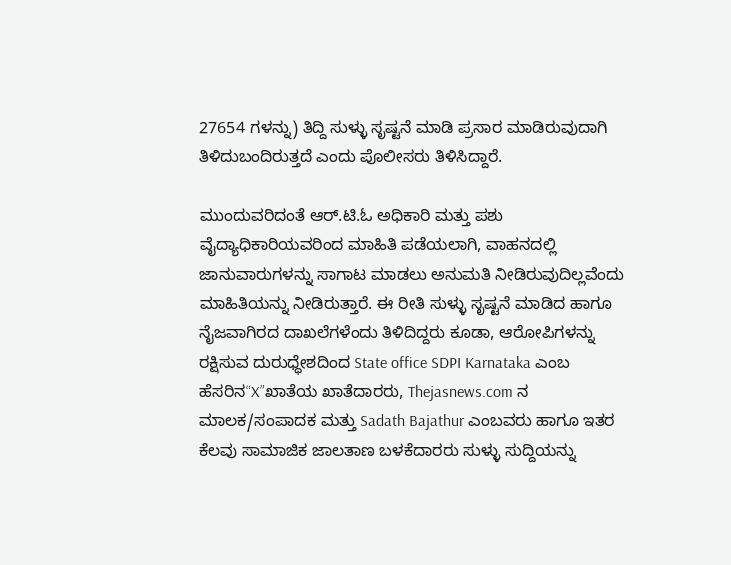27654 ಗಳನ್ನು) ತಿದ್ದಿ ಸುಳ್ಳು ಸೃಷ್ಟನೆ ಮಾಡಿ ಪ್ರಸಾರ ಮಾಡಿರುವುದಾಗಿ ತಿಳಿದುಬಂದಿರುತ್ತದೆ ಎಂದು ಪೊಲೀಸರು ತಿಳಿಸಿದ್ದಾರೆ.

ಮುಂದುವರಿದಂತೆ ಆರ್.ಟಿ.ಓ ಅಧಿಕಾರಿ ಮತ್ತು ಪಶು ವೈದ್ಯಾಧಿಕಾರಿಯವರಿಂದ ಮಾಹಿತಿ ಪಡೆಯಲಾಗಿ, ವಾಹನದಲ್ಲಿ ಜಾನುವಾರುಗಳನ್ನು ಸಾಗಾಟ ಮಾಡಲು ಅನುಮತಿ ನೀಡಿರುವುದಿಲ್ಲವೆಂದು ಮಾಹಿತಿಯನ್ನು ನೀಡಿರುತ್ತಾರೆ. ಈ ರೀತಿ ಸುಳ್ಳು ಸೃಷ್ಟನೆ ಮಾಡಿದ ಹಾಗೂ ನೈಜವಾಗಿರದ ದಾಖಲೆಗಳೆಂದು ತಿಳಿದಿದ್ದರು ಕೂಡಾ, ಆರೋಪಿಗಳನ್ನು ರಕ್ಷಿಸುವ ದುರುಧ್ಧೇಶದಿಂದ State office SDPI Karnataka ಎಂಬ ಹೆಸರಿನ“X”ಖಾತೆಯ ಖಾತೆದಾರರು, Thejasnews.com ನ ಮಾಲಕ/ಸಂಪಾದಕ ಮತ್ತು Sadath Bajathur ಎಂಬವರು ಹಾಗೂ ಇತರ ಕೆಲವು ಸಾಮಾಜಿಕ ಜಾಲತಾಣ ಬಳಕೆದಾರರು ಸುಳ್ಳು ಸುದ್ದಿಯನ್ನು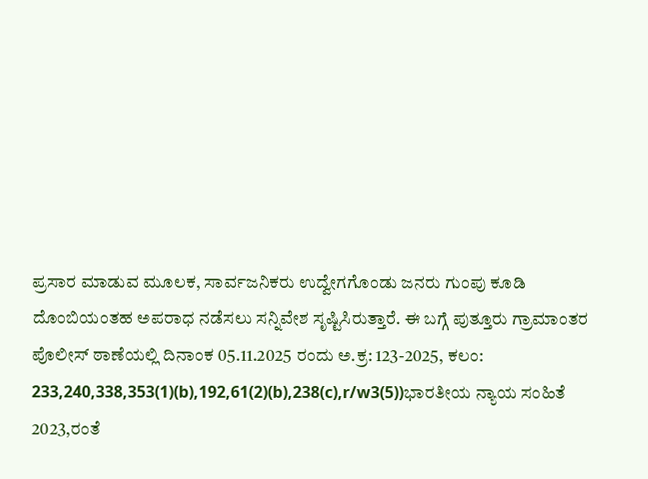ಪ್ರಸಾರ ಮಾಡುವ ಮೂಲಕ, ಸಾರ್ವಜನಿಕರು ಉದ್ವೇಗಗೊಂಡು ಜನರು ಗುಂಪು ಕೂಡಿ ದೊಂಬಿಯಂತಹ ಅಪರಾಧ ನಡೆಸಲು ಸನ್ನಿವೇಶ ಸೃಷ್ಟಿಸಿರುತ್ತಾರೆ. ಈ ಬಗ್ಗೆ ಪುತ್ತೂರು ಗ್ರಾಮಾಂತರ ಪೊಲೀಸ್ ಠಾಣೆಯಲ್ಲಿ ದಿನಾಂಕ 05.11.2025 ರಂದು ಅ.ಕ್ರ: 123-2025, ಕಲಂ: 233,240,338,353(1)(b),192,61(2)(b),238(c),r/w3(5))ಭಾರತೀಯ ನ್ಯಾಯ ಸಂಹಿತೆ 2023,ರಂತೆ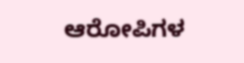ಆರೋಪಿಗಳ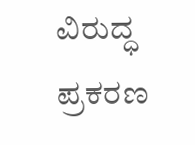ವಿರುದ್ಧ ಪ್ರಕರಣ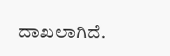ದಾಖಲಾಗಿದೆ.